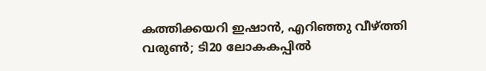കത്തിക്കയറി ഇഷാന്‍, എറിഞ്ഞു വീഴ്ത്തി വരുണ്‍; ടി20 ലോകകപ്പില്‍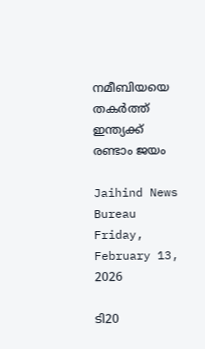നമീബിയയെ തകര്‍ത്ത് ഇന്ത്യക്ക് രണ്ടാം ജയം

Jaihind News Bureau
Friday, February 13, 2026

ടി20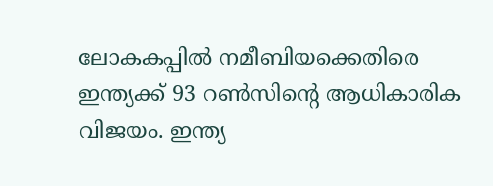ലോകകപ്പില്‍ നമീബിയക്കെതിരെ ഇന്ത്യക്ക് 93 റണ്‍സിന്റെ ആധികാരിക വിജയം. ഇന്ത്യ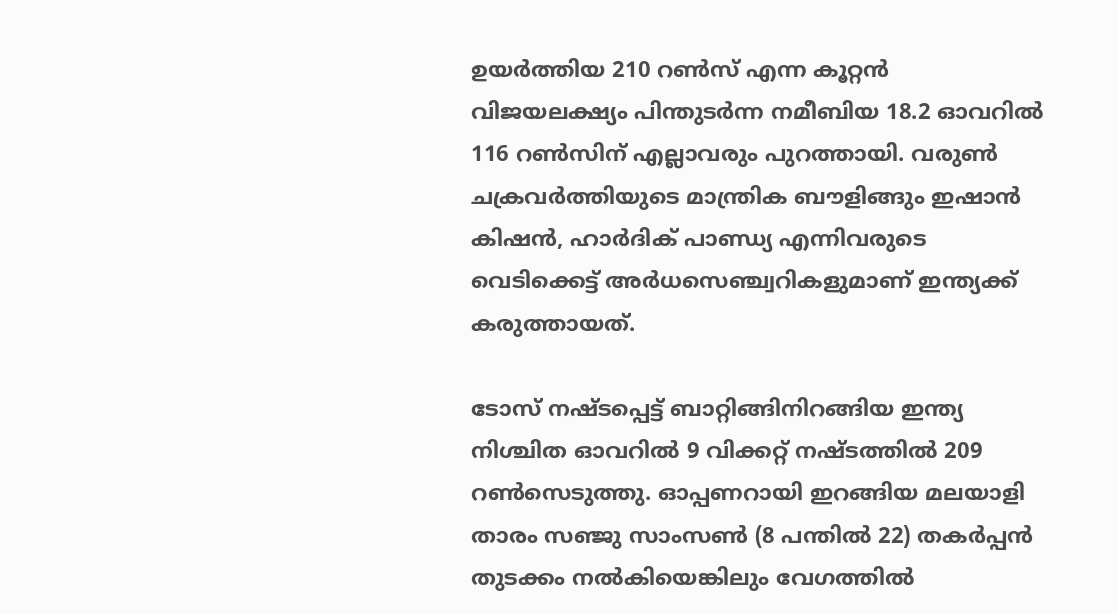ഉയര്‍ത്തിയ 210 റണ്‍സ് എന്ന കൂറ്റന്‍ വിജയലക്ഷ്യം പിന്തുടര്‍ന്ന നമീബിയ 18.2 ഓവറില്‍ 116 റണ്‍സിന് എല്ലാവരും പുറത്തായി. വരുണ്‍ ചക്രവര്‍ത്തിയുടെ മാന്ത്രിക ബൗളിങ്ങും ഇഷാന്‍ കിഷന്‍, ഹാര്‍ദിക് പാണ്ഡ്യ എന്നിവരുടെ വെടിക്കെട്ട് അര്‍ധസെഞ്ച്വറികളുമാണ് ഇന്ത്യക്ക് കരുത്തായത്.

ടോസ് നഷ്ടപ്പെട്ട് ബാറ്റിങ്ങിനിറങ്ങിയ ഇന്ത്യ നിശ്ചിത ഓവറില്‍ 9 വിക്കറ്റ് നഷ്ടത്തില്‍ 209 റണ്‍സെടുത്തു. ഓപ്പണറായി ഇറങ്ങിയ മലയാളി താരം സഞ്ജു സാംസണ്‍ (8 പന്തില്‍ 22) തകര്‍പ്പന്‍ തുടക്കം നല്‍കിയെങ്കിലും വേഗത്തില്‍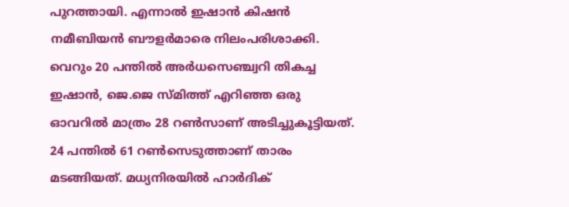പുറത്തായി. എന്നാല്‍ ഇഷാന്‍ കിഷന്‍ നമീബിയന്‍ ബൗളര്‍മാരെ നിലംപരിശാക്കി. വെറും 20 പന്തില്‍ അര്‍ധസെഞ്ച്വറി തികച്ച ഇഷാന്‍, ജെ.ജെ സ്മിത്ത് എറിഞ്ഞ ഒരു ഓവറില്‍ മാത്രം 28 റണ്‍സാണ് അടിച്ചുകൂട്ടിയത്. 24 പന്തില്‍ 61 റണ്‍സെടുത്താണ് താരം മടങ്ങിയത്. മധ്യനിരയില്‍ ഹാര്‍ദിക്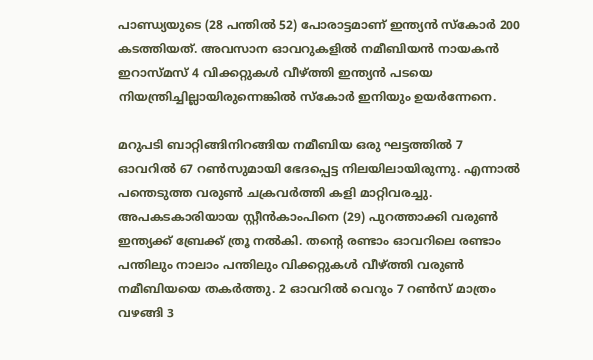പാണ്ഡ്യയുടെ (28 പന്തില്‍ 52) പോരാട്ടമാണ് ഇന്ത്യന്‍ സ്‌കോര്‍ 200 കടത്തിയത്. അവസാന ഓവറുകളില്‍ നമീബിയന്‍ നായകന്‍ ഇറാസ്മസ് 4 വിക്കറ്റുകള്‍ വീഴ്ത്തി ഇന്ത്യന്‍ പടയെ നിയന്ത്രിച്ചില്ലായിരുന്നെങ്കില്‍ സ്‌കോര്‍ ഇനിയും ഉയര്‍ന്നേനെ.

മറുപടി ബാറ്റിങ്ങിനിറങ്ങിയ നമീബിയ ഒരു ഘട്ടത്തില്‍ 7 ഓവറില്‍ 67 റണ്‍സുമായി ഭേദപ്പെട്ട നിലയിലായിരുന്നു. എന്നാല്‍ പന്തെടുത്ത വരുണ്‍ ചക്രവര്‍ത്തി കളി മാറ്റിവരച്ചു. അപകടകാരിയായ സ്റ്റീന്‍കാംപിനെ (29) പുറത്താക്കി വരുണ്‍ ഇന്ത്യക്ക് ബ്രേക്ക് ത്രൂ നല്‍കി. തന്റെ രണ്ടാം ഓവറിലെ രണ്ടാം പന്തിലും നാലാം പന്തിലും വിക്കറ്റുകള്‍ വീഴ്ത്തി വരുണ്‍ നമീബിയയെ തകര്‍ത്തു. 2 ഓവറില്‍ വെറും 7 റണ്‍സ് മാത്രം വഴങ്ങി 3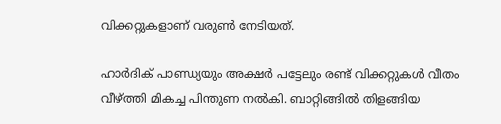വിക്കറ്റുകളാണ് വരുണ്‍ നേടിയത്.

ഹാര്‍ദിക് പാണ്ഡ്യയും അക്ഷര്‍ പട്ടേലും രണ്ട് വിക്കറ്റുകള്‍ വീതം വീഴ്ത്തി മികച്ച പിന്തുണ നല്‍കി. ബാറ്റിങ്ങില്‍ തിളങ്ങിയ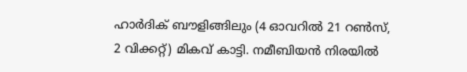ഹാര്‍ദിക് ബൗളിങ്ങിലും (4 ഓവറില്‍ 21 റണ്‍സ്, 2 വിക്കറ്റ്) മികവ് കാട്ടി. നമീബിയന്‍ നിരയില്‍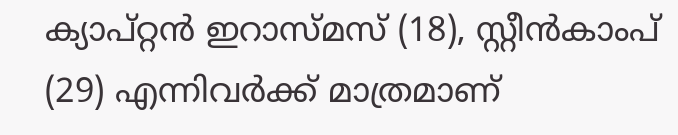ക്യാപ്റ്റന്‍ ഇറാസ്മസ് (18), സ്റ്റീന്‍കാംപ് (29) എന്നിവര്‍ക്ക് മാത്രമാണ്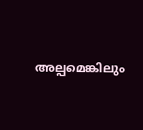അല്പമെങ്കിലും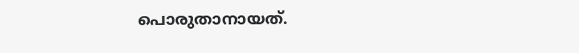പൊരുതാനായത്.